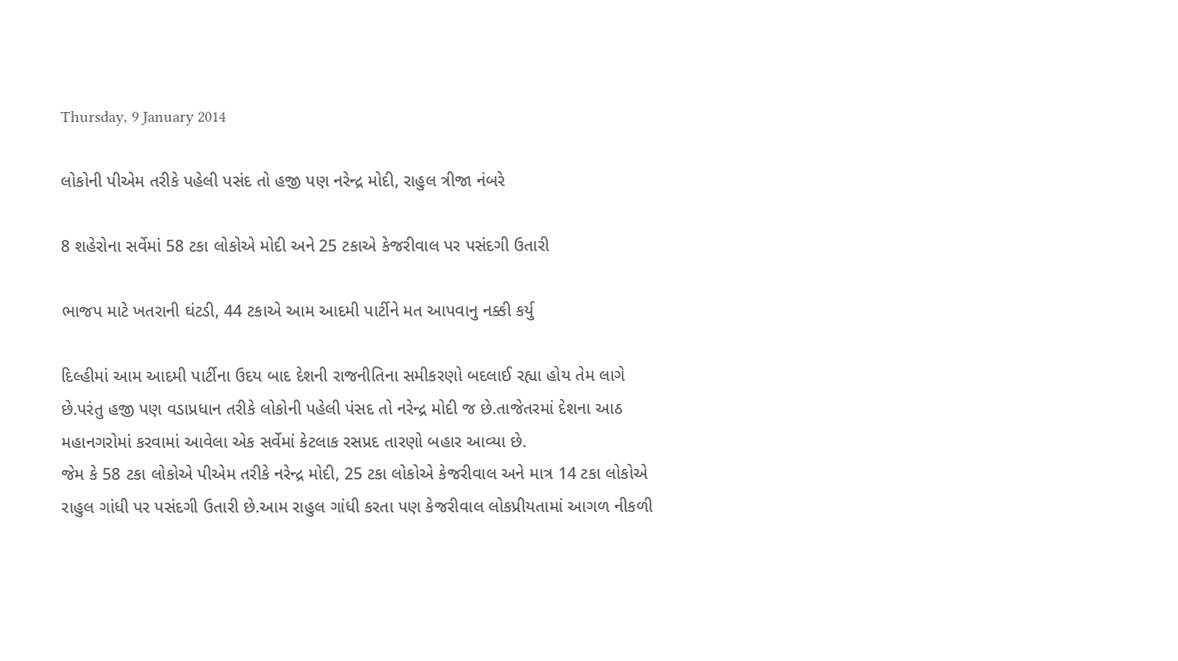Thursday, 9 January 2014

લોકોની પીએમ તરીકે પહેલી પસંદ તો હજી પણ નરેન્દ્ર મોદી, રાહુલ ત્રીજા નંબરે

8 શહેરોના સર્વેમાં 58 ટકા લોકોએ મોદી અને 25 ટકાએ કેજરીવાલ પર પસંદગી ઉતારી

ભાજપ માટે ખતરાની ઘંટડી, 44 ટકાએ આમ આદમી પાર્ટીને મત આપવાનુ નક્કી કર્યુ

દિલ્હીમાં આમ આદમી પાર્ટીના ઉદય બાદ દેશની રાજનીતિના સમીકરણો બદલાઈ રહ્યા હોય તેમ લાગે છે.પરંતુ હજી પણ વડાપ્રધાન તરીકે લોકોની પહેલી પંસદ તો નરેન્દ્ર મોદી જ છે.તાજેતરમાં દેશના આઠ મહાનગરોમાં કરવામાં આવેલા એક સર્વેમાં કેટલાક રસપ્રદ તારણો બહાર આવ્યા છે.
જેમ કે 58 ટકા લોકોએ પીએમ તરીકે નરેન્દ્ર મોદી, 25 ટકા લોકોએ કેજરીવાલ અને માત્ર 14 ટકા લોકોએ રાહુલ ગાંધી પર પસંદગી ઉતારી છે.આમ રાહુલ ગાંધી કરતા પણ કેજરીવાલ લોકપ્રીયતામાં આગળ નીકળી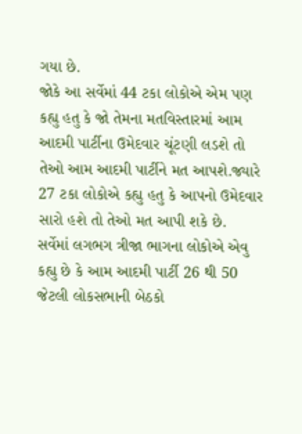ગયા છે.
જોકે આ સર્વેમાં 44 ટકા લોકોએ એમ પણ કહ્યુ હતુ કે જો તેમના મતવિસ્તારમાં આમ આદમી પાર્ટીના ઉમેદવાર ચૂંટણી લડશે તો તેઓ આમ આદમી પાર્ટીને મત આપશે.જ્યારે 27 ટકા લોકોએ કહ્યુ હતુ કે આપનો ઉમેદવાર સારો હશે તો તેઓ મત આપી શકે છે.
સર્વેમાં લગભગ ત્રીજા ભાગના લોકોએ એવુ કહ્યુ છે કે આમ આદમી પાર્ટી 26 થી 50 જેટલી લોકસભાની બેઠકો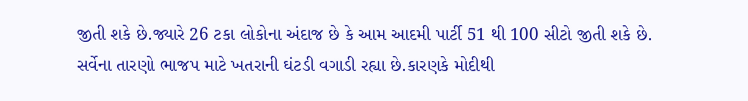જીતી શકે છે.જ્યારે 26 ટકા લોકોના અંદાજ છે કે આમ આદમી પાર્ટી 51 થી 100 સીટો જીતી શકે છે.
સર્વેના તારણો ભાજપ માટે ખતરાની ઘંટડી વગાડી રહ્યા છે.કારણકે મોદીથી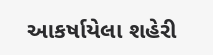આકર્ષાયેલા શહેરી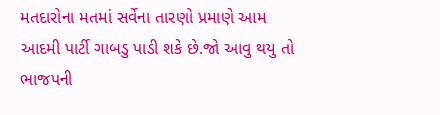મતદારોના મતમાં સર્વેના તારણો પ્રમાણે આમ આદમી પાર્ટી ગાબડુ પાડી શકે છે.જો આવુ થયુ તો ભાજપની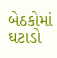બેઠકોમાં ઘટાડો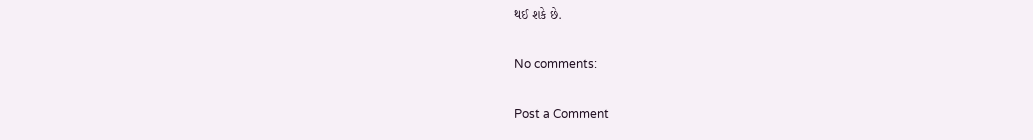થઈ શકે છે.

No comments:

Post a Comment